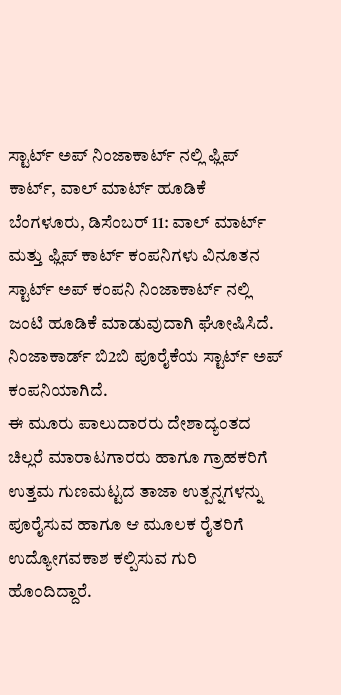ಸ್ಟಾರ್ಟ್ ಅಪ್ ನಿಂಜಾಕಾರ್ಟ್ ನಲ್ಲಿ ಫ್ಲಿಪ್ ಕಾರ್ಟ್, ವಾಲ್ ಮಾರ್ಟ್ ಹೂಡಿಕೆ
ಬೆಂಗಳೂರು, ಡಿಸೆಂಬರ್ 11: ವಾಲ್ ಮಾರ್ಟ್ ಮತ್ತು ಫ್ಲಿಪ್ ಕಾರ್ಟ್ ಕಂಪನಿಗಳು ವಿನೂತನ ಸ್ಟಾರ್ಟ್ ಅಪ್ ಕಂಪನಿ ನಿಂಜಾಕಾರ್ಟ್ ನಲ್ಲಿ ಜಂಟಿ ಹೂಡಿಕೆ ಮಾಡುವುದಾಗಿ ಘೋಷಿಸಿದೆ. ನಿಂಜಾಕಾರ್ಡ್ ಬಿ2ಬಿ ಪೂರೈಕೆಯ ಸ್ಟಾರ್ಟ್ ಅಪ್ ಕಂಪನಿಯಾಗಿದೆ.
ಈ ಮೂರು ಪಾಲುದಾರರು ದೇಶಾದ್ಯಂತದ ಚಿಲ್ಲರೆ ಮಾರಾಟಗಾರರು ಹಾಗೂ ಗ್ರಾಹಕರಿಗೆ ಉತ್ತಮ ಗುಣಮಟ್ಟದ ತಾಜಾ ಉತ್ಪನ್ನಗಳನ್ನು ಪೂರೈಸುವ ಹಾಗೂ ಆ ಮೂಲಕ ರೈತರಿಗೆ ಉದ್ಯೋಗವಕಾಶ ಕಲ್ಪಿಸುವ ಗುರಿ ಹೊಂದಿದ್ದಾರೆ.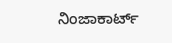ನಿಂಜಾಕಾರ್ಟ್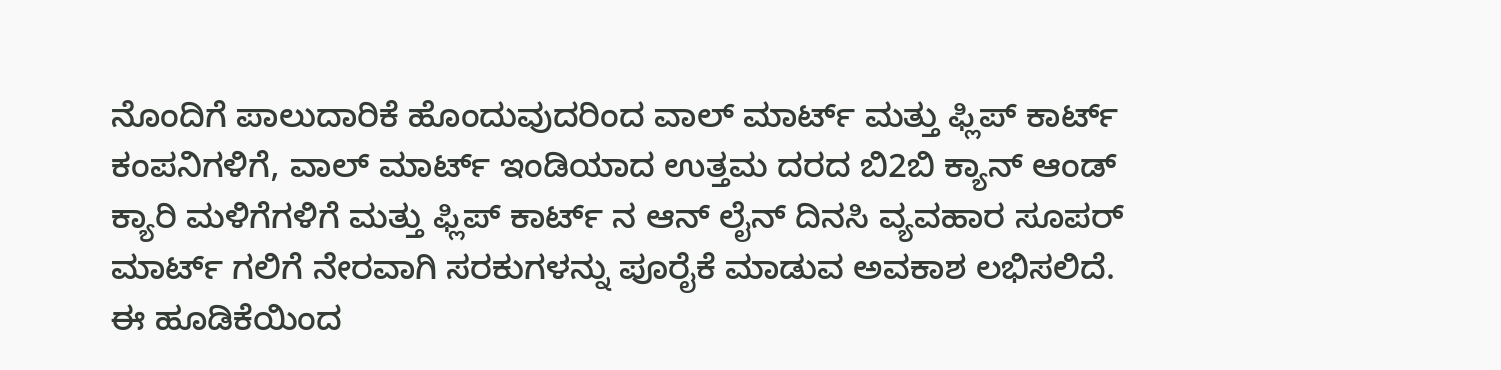ನೊಂದಿಗೆ ಪಾಲುದಾರಿಕೆ ಹೊಂದುವುದರಿಂದ ವಾಲ್ ಮಾರ್ಟ್ ಮತ್ತು ಫ್ಲಿಪ್ ಕಾರ್ಟ್ ಕಂಪನಿಗಳಿಗೆ, ವಾಲ್ ಮಾರ್ಟ್ ಇಂಡಿಯಾದ ಉತ್ತಮ ದರದ ಬಿ2ಬಿ ಕ್ಯಾನ್ ಆಂಡ್ ಕ್ಯಾರಿ ಮಳಿಗೆಗಳಿಗೆ ಮತ್ತು ಫ್ಲಿಪ್ ಕಾರ್ಟ್ ನ ಆನ್ ಲೈನ್ ದಿನಸಿ ವ್ಯವಹಾರ ಸೂಪರ್ ಮಾರ್ಟ್ ಗಲಿಗೆ ನೇರವಾಗಿ ಸರಕುಗಳನ್ನು ಪೂರೈಕೆ ಮಾಡುವ ಅವಕಾಶ ಲಭಿಸಲಿದೆ. ಈ ಹೂಡಿಕೆಯಿಂದ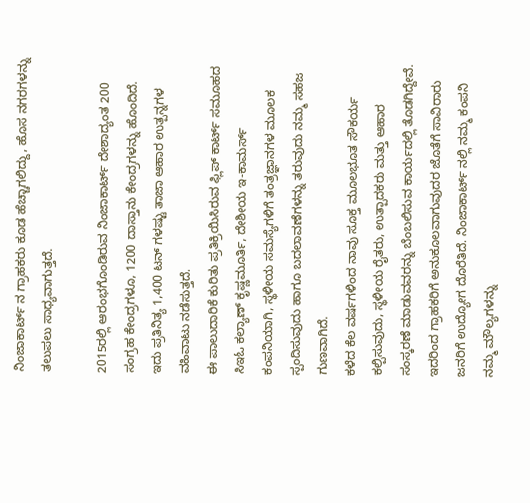ನಿಂಜಾಕಾರ್ಟ್ ನ ಗ್ರಾಹಕರು ಕೂಡ ಹೆಚ್ಚಾಗಲಿದ್ದು, ಹೊಸ ನಗರಗಳನ್ನು ತಲುಪಲು ಸಾಧ್ಯವಾಗುತ್ತದೆ.

2015ರಲ್ಲಿ ಆರಂಭಗೊಂಡಿರುವ ನಿಂಜಾಕಾರ್ಟ್ ದೇಶಾದ್ಯಂತ 200 ಸಂಗ್ರಹ ಕೇಂದ್ರಗಳೂ, 1200 ದಾಸ್ತಾನು ಕೇಂದ್ರಗಳನ್ನು ಹೊಂದಿದೆ. ಇದು ಪ್ರತಿನಿತ್ಯ 1,400 ಟನ್ ಗಳಷ್ಟು ತಾಜಾ ಆಹಾರ ಉತ್ಪನ್ನಗಳ ವಹಿವಾಟು ನಡೆಸುತ್ತದೆ.
ಈ ಪಾಲುದಾರಿಕೆ ಕುರಿತು ಪ್ರತಿಕ್ರಿಯಿಸಿರುವ ಫ್ಲಿಪ್ ಕಾರ್ಟ್ ಸಮೂಹದ ಸಿಇಓ ಕಲ್ಯಾಣ್ ಕೃಷ್ಣಮೂರ್ತಿ, ದೇಶೀಯ ಇ-ಕಾಮರ್ಸ್ ಕಂಪನಿಯಾಗಿ, ಸ್ಥಳೀಯ ಸಮಸ್ಯೆಗಳಿಗೆ ತಂತ್ರಜ್ಞಾನಗಳ ಮೂಲಕ ಸ್ಪಂದಿಸುವುದು ಹಾಗೂ ಬದಲಾವಣೆಗಳನ್ನು ತರುವುದು ನಮ್ಮ ಸಹಜ ಗುಣವಾಗಿದೆ.
ಕಳೆದ ಕೆಲ ವರ್ಷಗಳಿಂದ ನಾವು ಸೂಕ್ತ ಮೂಲಭೂತ ಸೌಕರ್ಯ ಕಲ್ಪಿಸುವುದು, ಸ್ಥಳೀಯ ರೈತರು, ಉತ್ಪಾದಕರು ಮತ್ತು ಆಹಾರ ಸಂಸ್ಕರಣೆ ಮಾಡುವವರನ್ನು ಬೆಂಬಲಿಸುವ ಕಾರ್ಯದಲ್ಲಿ ತೊಡಗಿದ್ದೇವೆ. ಇದರಿಂದ ಗ್ರಾಹಕರಿಗೆ ಅನುಕೂಲವಾಗುವುದರ ಜೊತೆಗೆ ಸಾವಿರಾರು ಜನರಿಗೆ ಉದ್ಯೋಗ ದೊರೆತಿದೆ. ನಿಂಜಾಕಾರ್ಟ್ ನಲ್ಲಿ ನಮ್ಮ ಕಂಪನಿ ನಮ್ಮ ಮೌಲ್ಯಗಳನ್ನು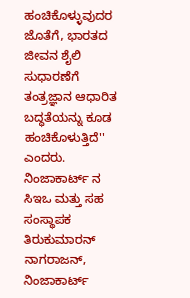ಹಂಚಿಕೊಳ್ಳುವುದರ ಜೊತೆಗೆ, ಭಾರತದ ಜೀವನ ಶೈಲಿ ಸುಧಾರಣೆಗೆ ತಂತ್ರಜ್ಞಾನ ಆಧಾರಿತ ಬದ್ಧತೆಯನ್ನು ಕೂಡ ಹಂಚಿಕೊಳುತ್ತಿದೆ'' ಎಂದರು.
ನಿಂಜಾಕಾರ್ಟ್ ನ ಸಿಇಒ ಮತ್ತು ಸಹ ಸಂಸ್ಥಾಪಕ ತಿರುಕುಮಾರನ್ ನಾಗರಾಜನ್, ನಿಂಜಾಕಾರ್ಟ್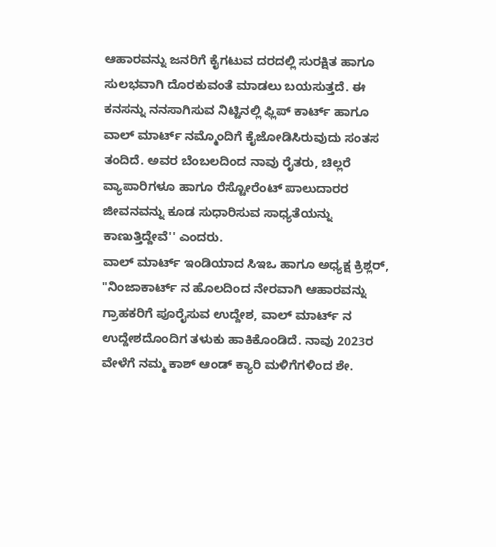ಆಹಾರವನ್ನು ಜನರಿಗೆ ಕೈಗಟುವ ದರದಲ್ಲಿ ಸುರಕ್ಷಿತ ಹಾಗೂ ಸುಲಭವಾಗಿ ದೊರಕುವಂತೆ ಮಾಡಲು ಬಯಸುತ್ತದೆ. ಈ ಕನಸನ್ನು ನನಸಾಗಿಸುವ ನಿಟ್ಟಿನಲ್ಲಿ ಫ್ಲಿಪ್ ಕಾರ್ಟ್ ಹಾಗೂ ವಾಲ್ ಮಾರ್ಟ್ ನಮ್ಮೊಂದಿಗೆ ಕೈಜೋಡಿಸಿರುವುದು ಸಂತಸ ತಂದಿದೆ. ಅವರ ಬೆಂಬಲದಿಂದ ನಾವು ರೈತರು, ಚಿಲ್ಲರೆ ವ್ಯಾಪಾರಿಗಳೂ ಹಾಗೂ ರೆಸ್ಟೋರೆಂಟ್ ಪಾಲುದಾರರ ಜೀವನವನ್ನು ಕೂಡ ಸುಧಾರಿಸುವ ಸಾಧ್ಯತೆಯನ್ನು ಕಾಣುತ್ತಿದ್ದೇವೆ'' ಎಂದರು.
ವಾಲ್ ಮಾರ್ಟ್ ಇಂಡಿಯಾದ ಸಿಇಒ ಹಾಗೂ ಅಧ್ಯಕ್ಷ ಕ್ರಿಶ್ಲರ್, "ನಿಂಜಾಕಾರ್ಟ್ ನ ಹೊಲದಿಂದ ನೇರವಾಗಿ ಆಹಾರವನ್ನು ಗ್ರಾಹಕರಿಗೆ ಪೂರೈಸುವ ಉದ್ದೇಶ, ವಾಲ್ ಮಾರ್ಟ್ ನ ಉದ್ದೇಶದೊಂದಿಗ ತಳುಕು ಹಾಕಿಕೊಂಡಿದೆ. ನಾವು 2023ರ ವೇಳೆಗೆ ನಮ್ಮ ಕಾಶ್ ಆಂಡ್ ಕ್ಯಾರಿ ಮಳಿಗೆಗಳಿಂದ ಶೇ.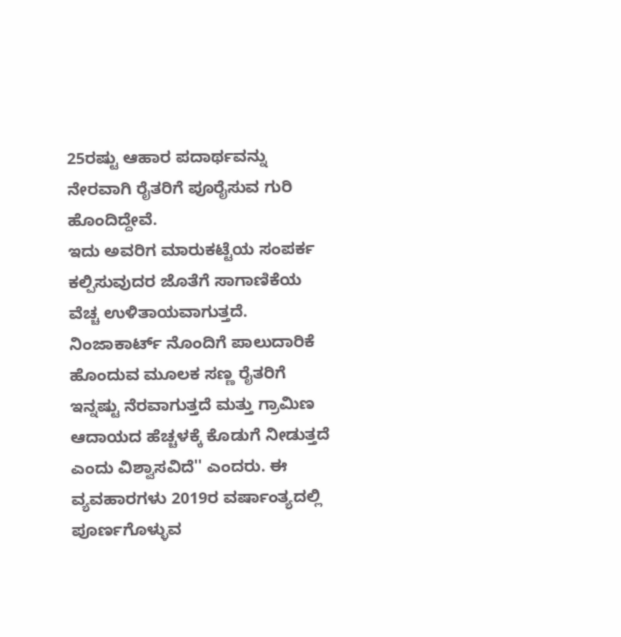25ರಷ್ಟು ಆಹಾರ ಪದಾರ್ಥವನ್ನು ನೇರವಾಗಿ ರೈತರಿಗೆ ಪೂರೈಸುವ ಗುರಿ ಹೊಂದಿದ್ದೇವೆ.
ಇದು ಅವರಿಗ ಮಾರುಕಟ್ಟೆಯ ಸಂಪರ್ಕ ಕಲ್ಪಿಸುವುದರ ಜೊತೆಗೆ ಸಾಗಾಣಿಕೆಯ ವೆಚ್ಚ ಉಳಿತಾಯವಾಗುತ್ತದೆ. ನಿಂಜಾಕಾರ್ಟ್ ನೊಂದಿಗೆ ಪಾಲುದಾರಿಕೆ ಹೊಂದುವ ಮೂಲಕ ಸಣ್ಣ ರೈತರಿಗೆ ಇನ್ನಷ್ಟು ನೆರವಾಗುತ್ತದೆ ಮತ್ತು ಗ್ರಾಮಿಣ ಆದಾಯದ ಹೆಚ್ಚಳಕ್ಕೆ ಕೊಡುಗೆ ನೀಡುತ್ತದೆ ಎಂದು ವಿಶ್ವಾಸವಿದೆ'' ಎಂದರು. ಈ ವ್ಯವಹಾರಗಳು 2019ರ ವರ್ಷಾಂತ್ಯದಲ್ಲಿ ಪೂರ್ಣಗೊಳ್ಳುವ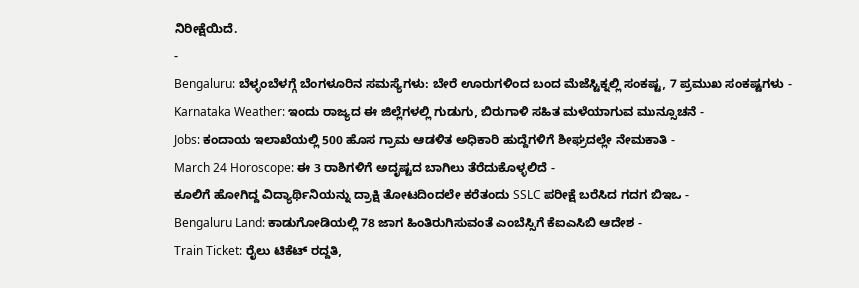ನಿರೀಕ್ಷೆಯಿದೆ.
-
Bengaluru: ಬೆಳ್ಳಂಬೆಳಗ್ಗೆ ಬೆಂಗಳೂರಿನ ಸಮಸ್ಯೆಗಳು: ಬೇರೆ ಊರುಗಳಿಂದ ಬಂದ ಮೆಜೆಸ್ಟಿಕ್ನಲ್ಲಿ ಸಂಕಷ್ಟ, 7 ಪ್ರಮುಖ ಸಂಕಷ್ಟಗಳು -
Karnataka Weather: ಇಂದು ರಾಜ್ಯದ ಈ ಜಿಲ್ಲೆಗಳಲ್ಲಿ ಗುಡುಗು, ಬಿರುಗಾಳಿ ಸಹಿತ ಮಳೆಯಾಗುವ ಮುನ್ಸೂಚನೆ -
Jobs: ಕಂದಾಯ ಇಲಾಖೆಯಲ್ಲಿ 500 ಹೊಸ ಗ್ರಾಮ ಆಡಳಿತ ಅಧಿಕಾರಿ ಹುದ್ದೆಗಳಿಗೆ ಶೀಘ್ರದಲ್ಲೇ ನೇಮಕಾತಿ -
March 24 Horoscope: ಈ 3 ರಾಶಿಗಳಿಗೆ ಅದೃಷ್ಟದ ಬಾಗಿಲು ತೆರೆದುಕೊಳ್ಳಲಿದೆ -
ಕೂಲಿಗೆ ಹೋಗಿದ್ದ ವಿದ್ಯಾರ್ಥಿನಿಯನ್ನು ದ್ರಾಕ್ಷಿ ತೋಟದಿಂದಲೇ ಕರೆತಂದು SSLC ಪರೀಕ್ಷೆ ಬರೆಸಿದ ಗದಗ ಬಿಇಒ -
Bengaluru Land: ಕಾಡುಗೋಡಿಯಲ್ಲಿ 78 ಜಾಗ ಹಿಂತಿರುಗಿಸುವಂತೆ ಎಂಬೆಸ್ಸಿಗೆ ಕೆಐಎಸಿಬಿ ಆದೇಶ -
Train Ticket: ರೈಲು ಟಿಕೆಟ್ ರದ್ದತಿ,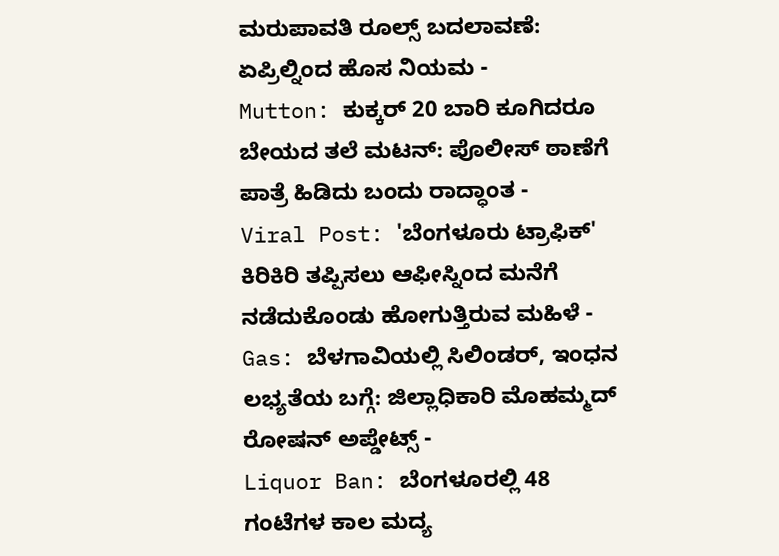ಮರುಪಾವತಿ ರೂಲ್ಸ್ ಬದಲಾವಣೆ: ಏಪ್ರಿಲ್ನಿಂದ ಹೊಸ ನಿಯಮ -
Mutton: ಕುಕ್ಕರ್ 20 ಬಾರಿ ಕೂಗಿದರೂ ಬೇಯದ ತಲೆ ಮಟನ್: ಪೊಲೀಸ್ ಠಾಣೆಗೆ ಪಾತ್ರೆ ಹಿಡಿದು ಬಂದು ರಾದ್ಧಾಂತ -
Viral Post: 'ಬೆಂಗಳೂರು ಟ್ರಾಫಿಕ್' ಕಿರಿಕಿರಿ ತಪ್ಪಿಸಲು ಆಫೀಸ್ನಿಂದ ಮನೆಗೆ ನಡೆದುಕೊಂಡು ಹೋಗುತ್ತಿರುವ ಮಹಿಳೆ -
Gas: ಬೆಳಗಾವಿಯಲ್ಲಿ ಸಿಲಿಂಡರ್, ಇಂಧನ ಲಭ್ಯತೆಯ ಬಗ್ಗೆ: ಜಿಲ್ಲಾಧಿಕಾರಿ ಮೊಹಮ್ಮದ್ ರೋಷನ್ ಅಪ್ಡೇಟ್ಸ್ -
Liquor Ban: ಬೆಂಗಳೂರಲ್ಲಿ 48 ಗಂಟೆಗಳ ಕಾಲ ಮದ್ಯ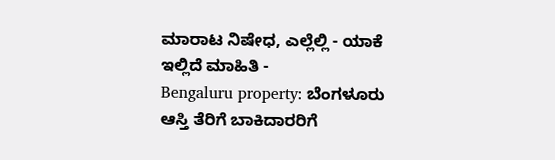ಮಾರಾಟ ನಿಷೇಧ, ಎಲ್ಲೆಲ್ಲಿ - ಯಾಕೆ ಇಲ್ಲಿದೆ ಮಾಹಿತಿ -
Bengaluru property: ಬೆಂಗಳೂರು ಆಸ್ತಿ ತೆರಿಗೆ ಬಾಕಿದಾರರಿಗೆ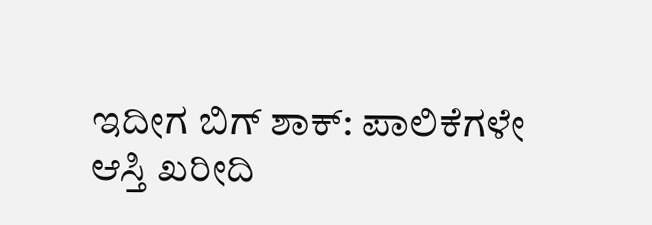ಇದೀಗ ಬಿಗ್ ಶಾಕ್: ಪಾಲಿಕೆಗಳೇ ಆಸ್ತಿ ಖರೀದಿ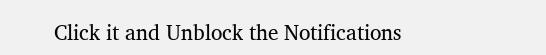Click it and Unblock the Notifications